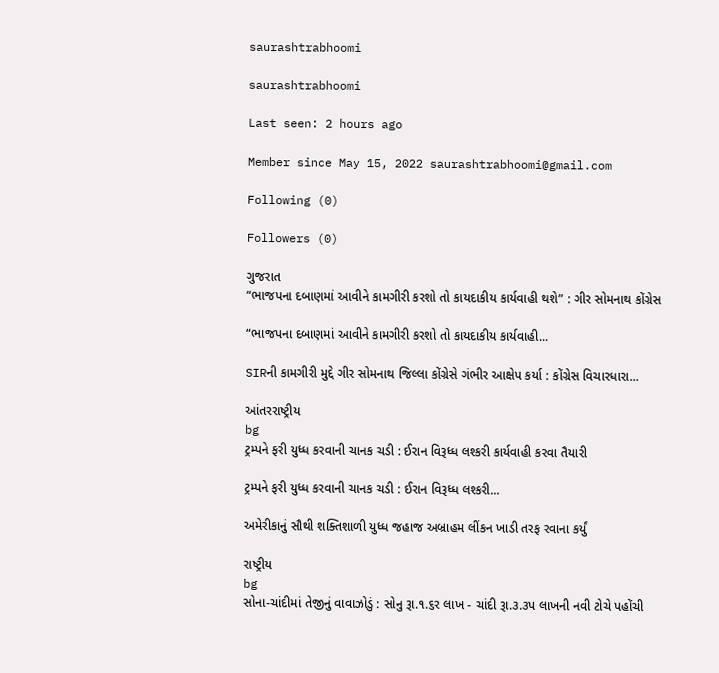saurashtrabhoomi

saurashtrabhoomi

Last seen: 2 hours ago

Member since May 15, 2022 saurashtrabhoomi@gmail.com

Following (0)

Followers (0)

ગુજરાત
“ભાજપના દબાણમાં આવીને કામગીરી કરશો તો કાયદાકીય કાર્યવાહી થશે” : ગીર સોમનાથ કોંગ્રેસ

“ભાજપના દબાણમાં આવીને કામગીરી કરશો તો કાયદાકીય કાર્યવાહી...

SIRની કામગીરી મુદ્દે ગીર સોમનાથ જિલ્લા કોંગ્રેસે ગંભીર આક્ષેપ કર્યા : કોંગ્રેસ વિચારધારા...

આંતરરાષ્ટ્રીય
bg
ટ્રમ્પને ફરી યુધ્ધ કરવાની ચાનક ચડી : ઈરાન વિરૂધ્ધ લશ્કરી કાર્યવાહી કરવા તૈયારી

ટ્રમ્પને ફરી યુધ્ધ કરવાની ચાનક ચડી : ઈરાન વિરૂધ્ધ લશ્કરી...

અમેરીકાનું સૌથી શક્તિશાળી યુધ્ધ જહાજ અબ્રાહમ લીંકન ખાડી તરફ રવાના કર્યું

રાષ્ટ્રીય
bg
સોના-ચાંદીમાં તેજીનું વાવાઝોડું : સોનુ રૂા.૧.૬ર લાખ - ચાંદી રૂા.૩.૩પ લાખની નવી ટોચે પહોંચી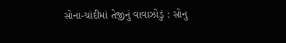સોના-ચાંદીમાં તેજીનું વાવાઝોડું : સોનુ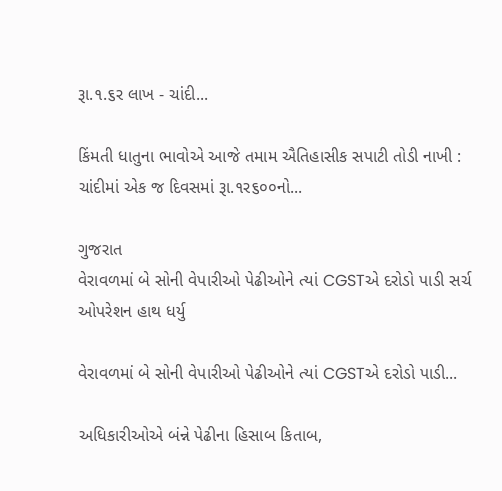રૂા.૧.૬ર લાખ - ચાંદી...

કિંમતી ધાતુના ભાવોએ આજે તમામ ઐતિહાસીક સપાટી તોડી નાખી : ચાંદીમાં એક જ દિવસમાં રૂા.૧ર૬૦૦નો...

ગુજરાત
વેરાવળમાં બે સોની વેપારીઓ પેઢીઓને ત્યાં CGSTએ દરોડો પાડી સર્ચ ઓપરેશન હાથ ધર્યુ

વેરાવળમાં બે સોની વેપારીઓ પેઢીઓને ત્યાં CGSTએ દરોડો પાડી...

અધિકારીઓએ બંન્ને પેઢીના હિસાબ કિતાબ,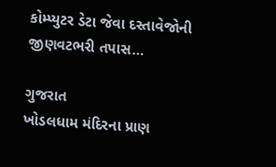કોમ્પ્યુટર ડેટા જેવા દસ્તાવેજોની જીણવટભરી તપાસ...

ગુજરાત
ખોડલધામ મંદિરના પ્રાણ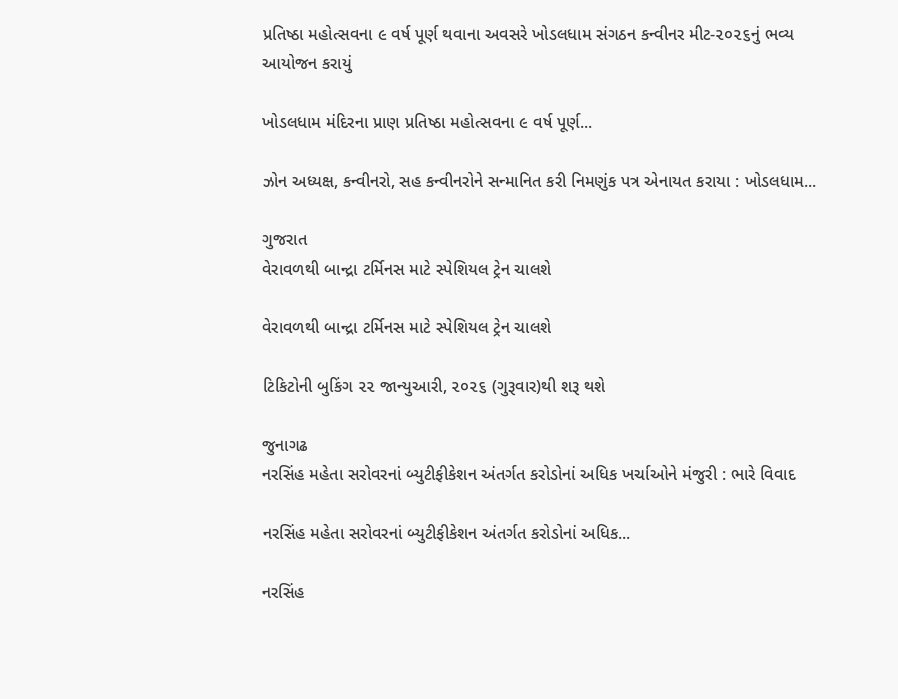પ્રતિષ્ઠા મહોત્સવના ૯ વર્ષ પૂર્ણ થવાના અવસરે ખોડલધામ સંગઠન કન્વીનર મીટ-૨૦૨૬નું ભવ્ય આયોજન કરાયું

ખોડલધામ મંદિરના પ્રાણ પ્રતિષ્ઠા મહોત્સવના ૯ વર્ષ પૂર્ણ...

ઝોન અધ્યક્ષ, કન્વીનરો, સહ કન્વીનરોને સન્માનિત કરી નિમણુંક પત્ર એનાયત કરાયા : ખોડલધામ...

ગુજરાત
વેરાવળથી બાન્દ્રા ટર્મિનસ માટે સ્પેશિયલ ટ્રેન ચાલશે

વેરાવળથી બાન્દ્રા ટર્મિનસ માટે સ્પેશિયલ ટ્રેન ચાલશે

ટિકિટોની બુકિંગ ૨૨ જાન્યુઆરી, ૨૦૨૬ (ગુરૂવાર)થી શરૂ થશે

જુનાગઢ
નરસિંહ મહેતા સરોવરનાં બ્યુટીફીકેશન અંતર્ગત કરોડોનાં અધિક ખર્ચાઓને મંજુરી : ભારે વિવાદ

નરસિંહ મહેતા સરોવરનાં બ્યુટીફીકેશન અંતર્ગત કરોડોનાં અધિક...

નરસિંહ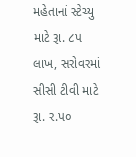મહેતાનાં સ્ટેચ્યુ માટે રૂા. ૮પ લાખ, સરોવરમાં સીસી ટીવી માટે રૂા. ર.પ૦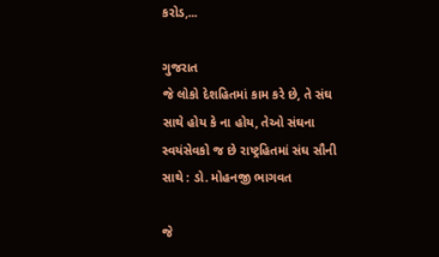કરોડ,...

ગુજરાત
જે લોકો દેશહિતમાં કામ કરે છે, તે સંઘ સાથે હોય કે ના હોય, તેઓ સંઘના સ્વયંસેવકો જ છે રાષ્ટ્રહિતમાં સંઘ સૌની સાથે : ડો. મોહનજી ભાગવત

જે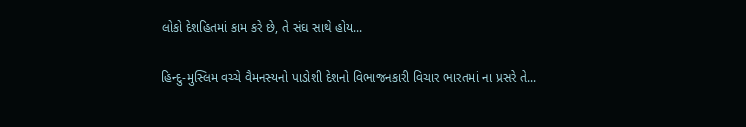લોકો દેશહિતમાં કામ કરે છે, તે સંઘ સાથે હોય...

હિન્દુ-મુસ્લિમ વચ્ચે વૈમનસ્યનો પાડોશી દેશનો વિભાજનકારી વિચાર ભારતમાં ના પ્રસરે તે...